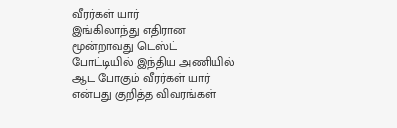வீரர்கள் யார்
இங்கிலாந்து எதிரான மூன்றாவது டெஸ்ட் போட்டியில் இந்திய அணியில் ஆட போகும் வீரர்கள் யார் என்பது குறித்த விவரங்கள்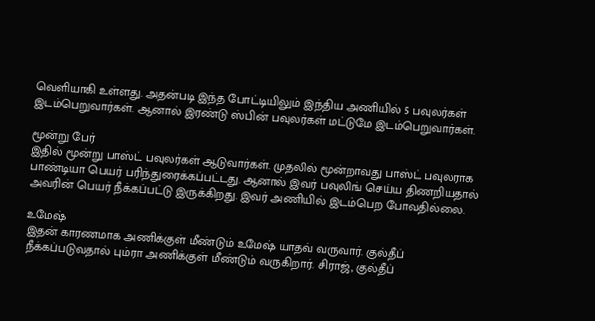வெளியாகி உள்ளது. அதன்படி இந்த போட்டியிலும் இந்திய அணியில் 5 பவுலர்கள் இடம்பெறுவார்கள். ஆனால் இரண்டு ஸ்பின் பவுலர்கள் மட்டுமே இடம்பெறுவார்கள்.

மூன்று பேர்
இதில் மூன்று பாஸ்ட் பவுலர்கள் ஆடுவார்கள். முதலில் மூன்றாவது பாஸ்ட் பவுலராக பாண்டியா பெயர் பரிந்துரைக்கப்பட்டது. ஆனால் இவர் பவுலிங் செய்ய திணறியதால் அவரின் பெயர் நீக்கப்பட்டு இருக்கிறது. இவர் அணியில் இடம்பெற போவதில்லை.

உமேஷ்
இதன் காரணமாக அணிக்குள் மீண்டும் உமேஷ் யாதவ் வருவார். குல்தீப் நீக்கப்படுவதால் பும்ரா அணிக்குள் மீண்டும் வருகிறார். சிராஜ், குல்தீப்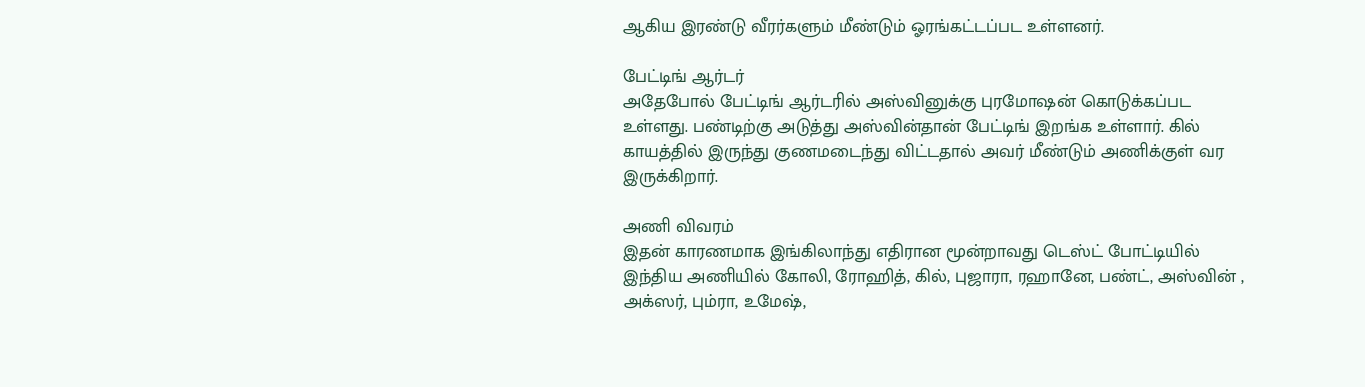ஆகிய இரண்டு வீரர்களும் மீண்டும் ஓரங்கட்டப்பட உள்ளனர்.

பேட்டிங் ஆர்டர்
அதேபோல் பேட்டிங் ஆர்டரில் அஸ்வினுக்கு புரமோஷன் கொடுக்கப்பட உள்ளது. பண்டிற்கு அடுத்து அஸ்வின்தான் பேட்டிங் இறங்க உள்ளார். கில் காயத்தில் இருந்து குணமடைந்து விட்டதால் அவர் மீண்டும் அணிக்குள் வர இருக்கிறார்.

அணி விவரம்
இதன் காரணமாக இங்கிலாந்து எதிரான மூன்றாவது டெஸ்ட் போட்டியில் இந்திய அணியில் கோலி, ரோஹித், கில், புஜாரா, ரஹானே, பண்ட், அஸ்வின் , அக்ஸர், பும்ரா, உமேஷ்,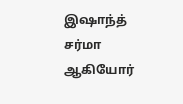இஷாந்த் சர்மா ஆகியோர்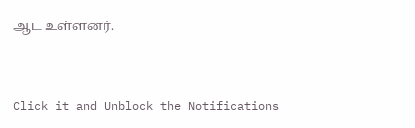ஆட உள்ளனர்.


Click it and Unblock the Notifications